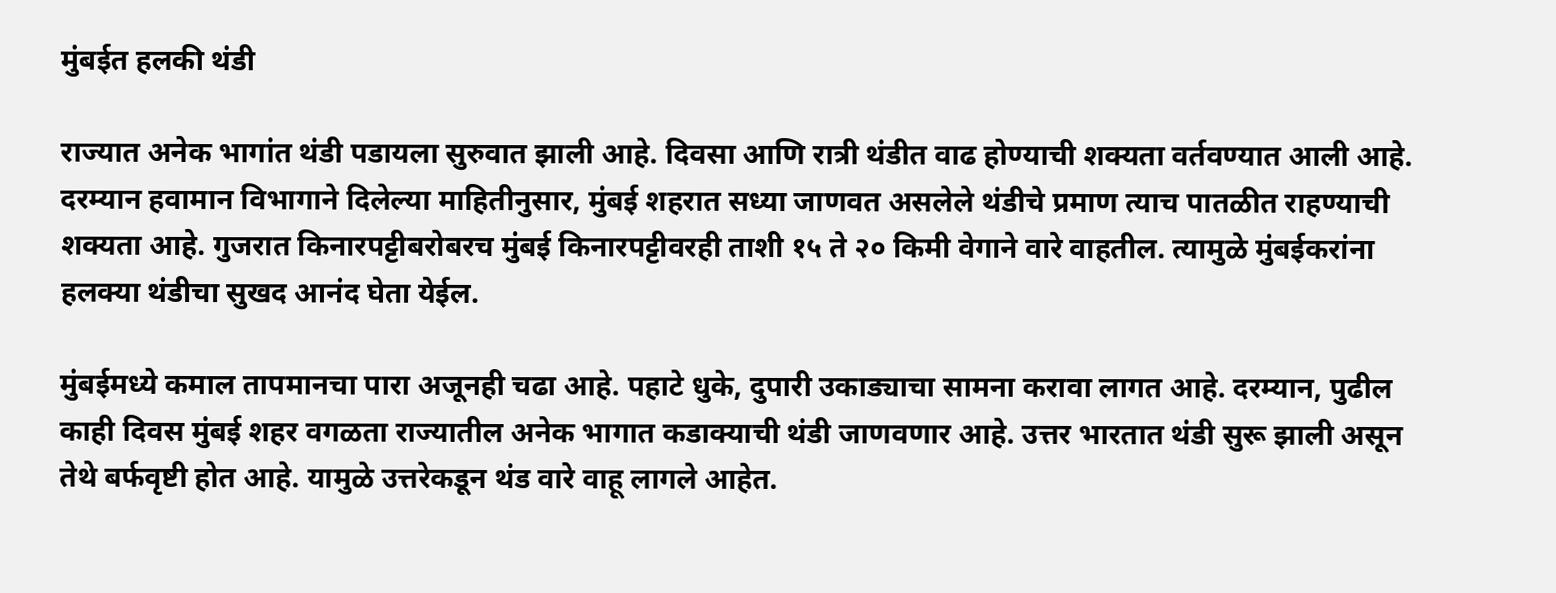मुंबईत हलकी थंडी

राज्यात अनेक भागांत थंडी पडायला सुरुवात झाली आहे. दिवसा आणि रात्री थंडीत वाढ होण्याची शक्यता वर्तवण्यात आली आहे. दरम्यान हवामान विभागाने दिलेल्या माहितीनुसार, मुंबई शहरात सध्या जाणवत असलेले थंडीचे प्रमाण त्याच पातळीत राहण्याची शक्यता आहे. गुजरात किनारपट्टीबरोबरच मुंबई किनारपट्टीवरही ताशी १५ ते २० किमी वेगाने वारे वाहतील. त्यामुळे मुंबईकरांना हलक्या थंडीचा सुखद आनंद घेता येईल.

मुंबईमध्ये कमाल तापमानचा पारा अजूनही चढा आहे. पहाटे धुके, दुपारी उकाड्याचा सामना करावा लागत आहे. दरम्यान, पुढील काही दिवस मुंबई शहर वगळता राज्यातील अनेक भागात कडाक्याची थंडी जाणवणार आहे. उत्तर भारतात थंडी सुरू झाली असून तेथे बर्फवृष्टी होत आहे. यामुळे उत्तरेकडून थंड वारे वाहू लागले आहेत.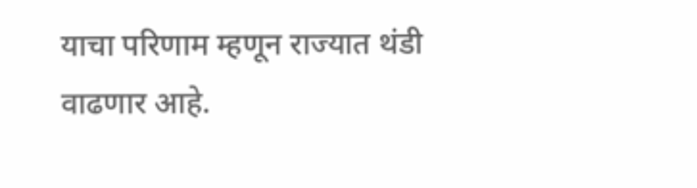याचा परिणाम म्हणून राज्यात थंडी वाढणार आहे.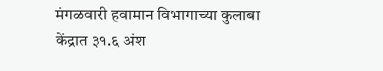मंगळवारी हवामान विभागाच्या कुलाबा केंद्रात ३१.६ अंश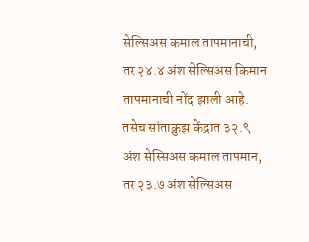सेल्सिअस कमाल तापमानाची, तर २४.४ अंश सेल्सिअस किमान तापमानाची नोंद झाली आहे. तसेच सांताक्रुझ केंद्रात ३२.९ अंश सेस्सिअस कमाल तापमान, तर २३.७ अंश सेल्सिअस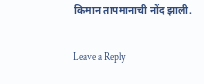किमान तापमानाची नोंद झाली.

Leave a Reply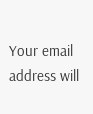Your email address will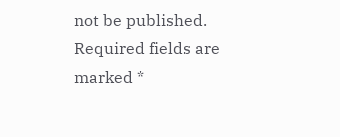not be published. Required fields are marked *